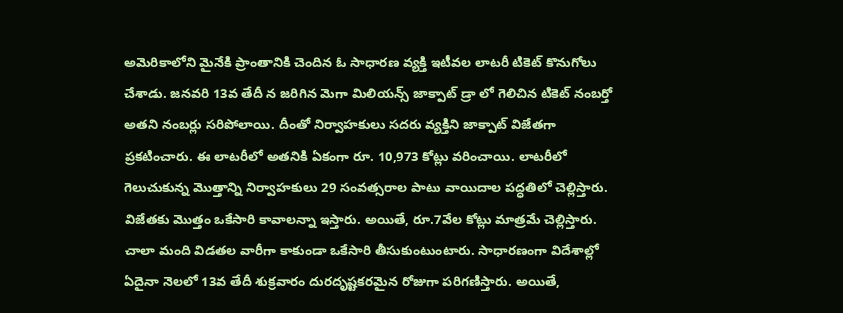అమెరికాలోని మైనేకి ప్రాంతానికి చెందిన ఓ సాధారణ వ్యక్తి ఇటీవల లాటరీ టికెట్ కొనుగోలు చేశాడు. జనవరి 13వ తేదీ న జరిగిన మెగా మిలియన్స్ జాక్పాట్ డ్రా లో గెలిచిన టికెట్ నంబర్తో అతని నంబర్లు సరిపోలాయి. దీంతో నిర్వాహకులు సదరు వ్యక్తిని జాక్పాట్ విజేతగా ప్రకటించారు. ఈ లాటరీలో అతనికి ఏకంగా రూ. 10,973 కోట్లు వరించాయి. లాటరీలో గెలుచుకున్న మొత్తాన్ని నిర్వాహకులు 29 సంవత్సరాల పాటు వాయిదాల పద్ధతిలో చెల్లిస్తారు. విజేతకు మొత్తం ఒకేసారి కావాలన్నా ఇస్తారు. అయితే, రూ.7వేల కోట్లు మాత్రమే చెల్లిస్తారు. చాలా మంది విడతల వారీగా కాకుండా ఒకేసారి తీసుకుంటుంటారు. సాధారణంగా విదేశాల్లో ఏదైనా నెలలో 13వ తేదీ శుక్రవారం దురదృష్టకరమైన రోజుగా పరిగణిస్తారు. అయితే,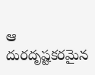ఆ దురదృష్టకరమైన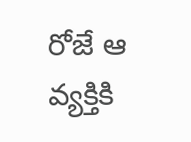రోజే ఆ వ్యక్తికి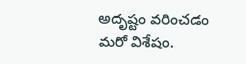అదృష్టం వరించడం మరో విశేషం.